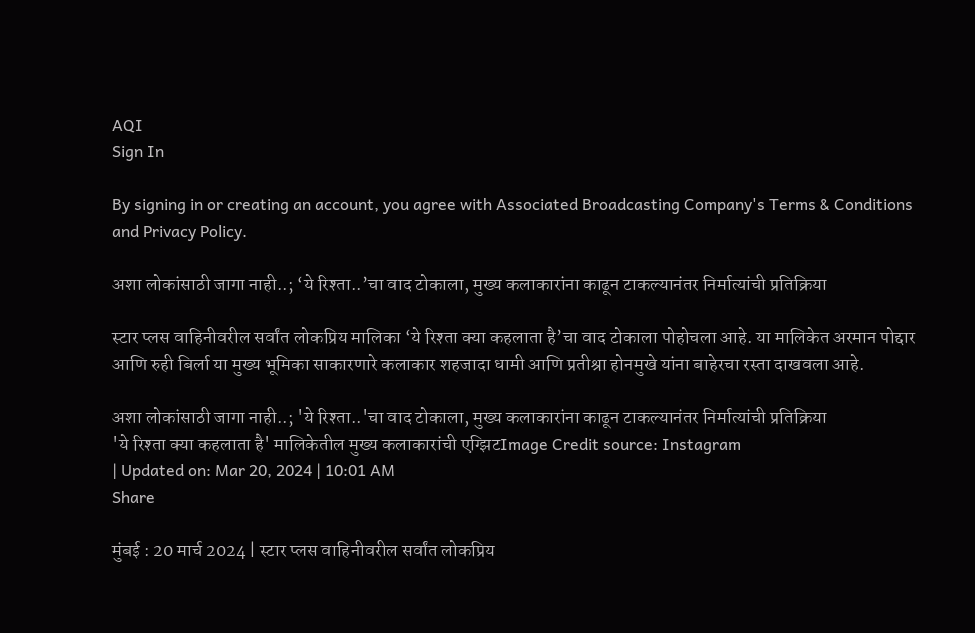AQI
Sign In

By signing in or creating an account, you agree with Associated Broadcasting Company's Terms & Conditions and Privacy Policy.

अशा लोकांसाठी जागा नाही..; ‘ये रिश्ता..’चा वाद टोकाला, मुख्य कलाकारांना काढून टाकल्यानंतर निर्मात्यांची प्रतिक्रिया

स्टार प्लस वाहिनीवरील सर्वांत लोकप्रिय मालिका ‘ये रिश्ता क्या कहलाता है’चा वाद टोकाला पोहोचला आहे. या मालिकेत अरमान पोद्दार आणि रुही बिर्ला या मुख्य भूमिका साकारणारे कलाकार शहजादा धामी आणि प्रतीश्रा होनमुखे यांना बाहेरचा रस्ता दाखवला आहे.

अशा लोकांसाठी जागा नाही..; 'ये रिश्ता..'चा वाद टोकाला, मुख्य कलाकारांना काढून टाकल्यानंतर निर्मात्यांची प्रतिक्रिया
'ये रिश्ता क्या कहलाता है' मालिकेतील मुख्य कलाकारांची एग्झिटImage Credit source: Instagram
| Updated on: Mar 20, 2024 | 10:01 AM
Share

मुंबई : 20 मार्च 2024 | स्टार प्लस वाहिनीवरील सर्वांत लोकप्रिय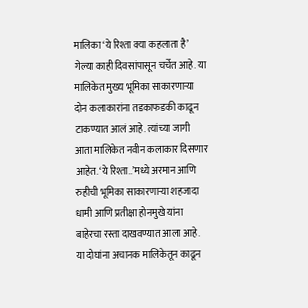मालिका ‘ये रिश्ता क्या कहलाता है’ गेल्या काही दिवसांपासून चर्चेत आहे. या मालिकेत मुख्य भूमिका साकारणाऱ्या दोन कलाकारांना तडकाफडकी काढून टाकण्यात आलं आहे. त्यांच्या जागी आता मालिकेत नवीन कलाकार दिसणार आहेत. ‘ये रिश्ता..’मध्ये अरमान आणि रुहीची भूमिका साकारणाऱ्या शहजादा धामी आणि प्रतीक्षा होनमुखे यांना बाहेरचा रस्ता दाखवण्यात आला आहे. या दोघांना अचानक मालिकेतून काढून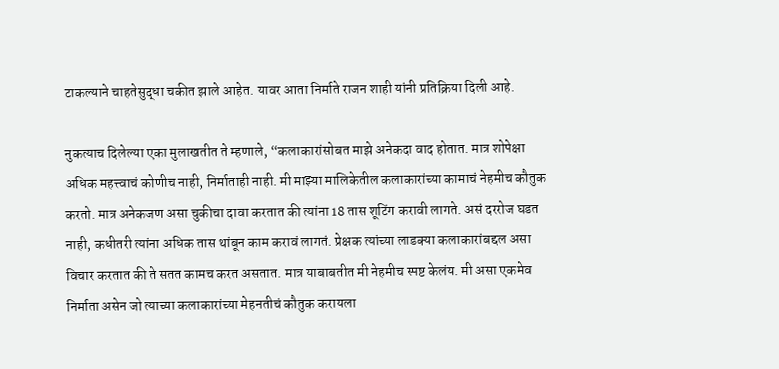टाकल्याने चाहतेसुद्धा चकीत झाले आहेत. यावर आता निर्माते राजन शाही यांनी प्रतिक्रिया दिली आहे.

नुकत्याच दिलेल्या एका मुलाखतीत ते म्हणाले, “कलाकारांसोबत माझे अनेकदा वाद होतात. मात्र शोपेक्षा अधिक महत्त्वाचं कोणीच नाही, निर्माताही नाही. मी माझ्या मालिकेतील कलाकारांच्या कामाचं नेहमीच कौतुक करतो. मात्र अनेकजण असा चुकीचा दावा करतात की त्यांना 18 तास शूटिंग करावी लागते. असं दररोज घडत नाही, कधीतरी त्यांना अधिक तास थांबून काम करावं लागतं. प्रेक्षक त्यांच्या लाडक्या कलाकारांबद्दल असा विचार करतात की ते सतत कामच करत असतात. मात्र याबाबतीत मी नेहमीच स्पष्ट केलंय. मी असा एकमेव निर्माता असेन जो त्याच्या कलाकारांच्या मेहनतीचं कौतुक करायला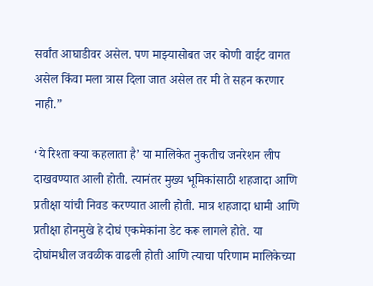सर्वांत आघाडीवर असेल. पण माझ्यासोबत जर कोणी वाईट वागत असेल किंवा मला त्रास दिला जात असेल तर मी ते सहन करणार नाही.”

‘ये रिश्ता क्या कहलाता है’ या मालिकेत नुकतीच जनरेशन लीप दाखवण्यात आली होती. त्यानंतर मुख्य भूमिकांसाठी शहजादा आणि प्रतीक्षा यांची निवड करण्यात आली होती. मात्र शहजादा धामी आणि प्रतीक्षा होनमुखे हे दोघं एकमेकांना डेट करू लागले होते. या दोघांमधील जवळीक वाढली होती आणि त्याचा परिणाम मालिकेच्या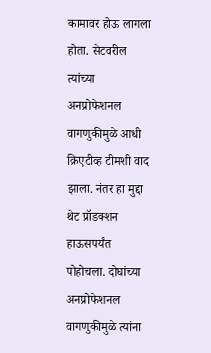कामावर होऊ लागला होता. सेटवरील त्यांच्या अनप्रोफेशनल वागणुकीमुळे आधी क्रिएटीव्ह टीमशी वाद झाला. नंतर हा मुद्दा थेट प्रॉडक्शन हाऊसपर्यंत पोहोचला. दोघांच्या अनप्रोफेशनल वागणुकीमुळे त्यांना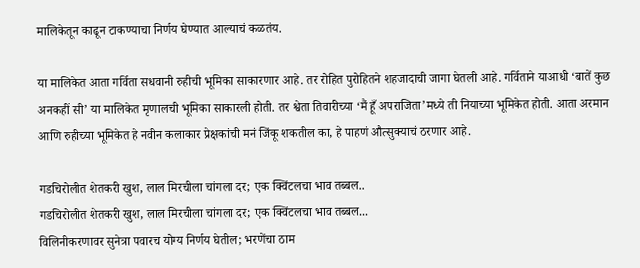मालिकेतून काढून टाकण्याचा निर्णय घेण्यात आल्याचं कळतंय.

या मालिकेत आता गर्विता सधवानी रुहीची भूमिका साकारणार आहे. तर रोहित पुरोहितने शहजादाची जागा घेतली आहे. गर्विताने याआधी ‘बातें कुछ अनकहीं सी’ या मालिकेत मृणालची भूमिका साकारली होती. तर श्वेता तिवारीच्या ‘मैं हूँ अपराजिता’मध्ये ती नियाच्या भूमिकेत होती. आता अरमान आणि रुहीच्या भूमिकेत हे नवीन कलाकार प्रेक्षकांची मनं जिंकू शकतील का, हे पाहणं औत्सुक्याचं ठरणार आहे.

गडचिरोलीत शेतकरी खुश, लाल मिरचीला चांगला दर; एक क्विंटलचा भाव तब्बल..
गडचिरोलीत शेतकरी खुश, लाल मिरचीला चांगला दर; एक क्विंटलचा भाव तब्बल...
विलिनीकरणावर सुनेत्रा पवारच योग्य निर्णय घेतील; भरणेंचा ठाम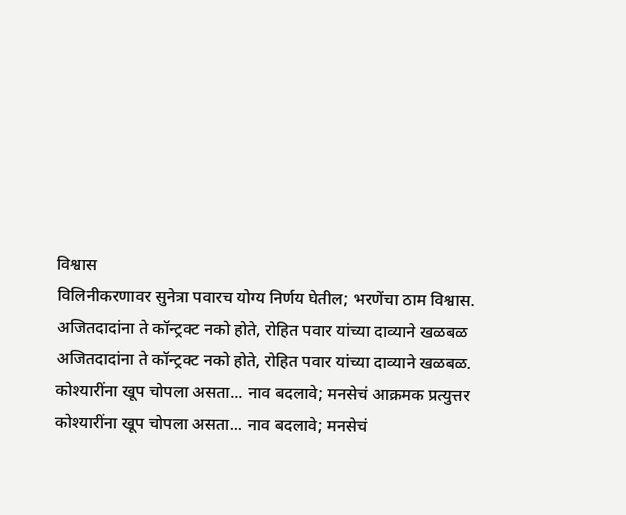विश्वास
विलिनीकरणावर सुनेत्रा पवारच योग्य निर्णय घेतील; भरणेंचा ठाम विश्वास.
अजितदादांना ते कॉन्ट्रक्ट नको होते, रोहित पवार यांच्या दाव्याने खळबळ
अजितदादांना ते कॉन्ट्रक्ट नको होते, रोहित पवार यांच्या दाव्याने खळबळ.
कोश्यारींना खूप चोपला असता... नाव बदलावे; मनसेचं आक्रमक प्रत्युत्तर
कोश्यारींना खूप चोपला असता... नाव बदलावे; मनसेचं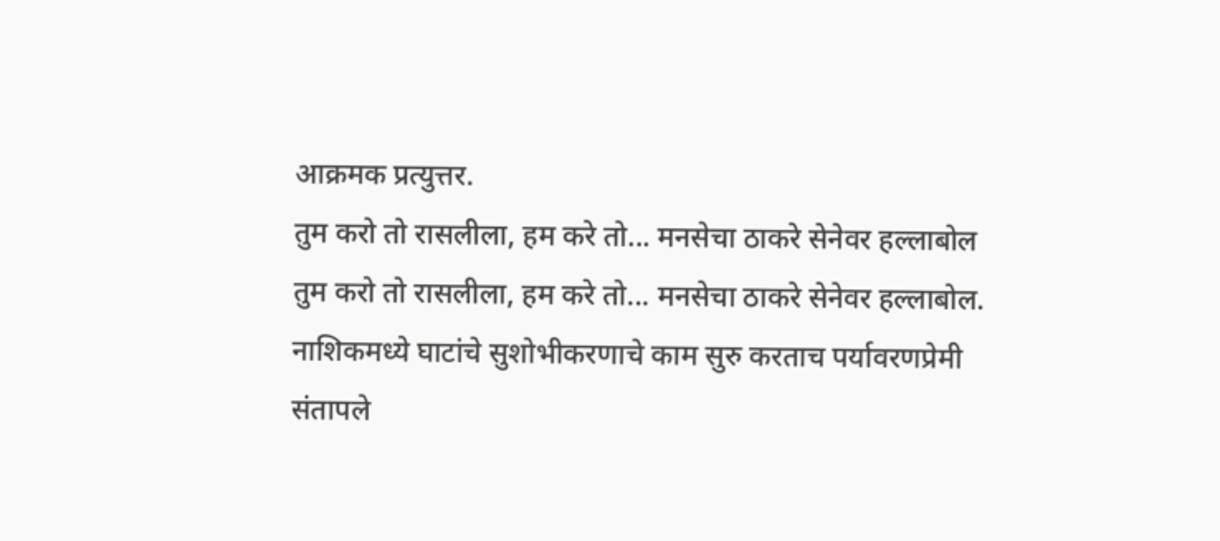आक्रमक प्रत्युत्तर.
तुम करो तो रासलीला, हम करे तो... मनसेचा ठाकरे सेनेवर हल्लाबोल
तुम करो तो रासलीला, हम करे तो... मनसेचा ठाकरे सेनेवर हल्लाबोल.
नाशिकमध्ये घाटांचे सुशोभीकरणाचे काम सुरु करताच पर्यावरणप्रेमी संतापले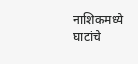नाशिकमध्ये घाटांचे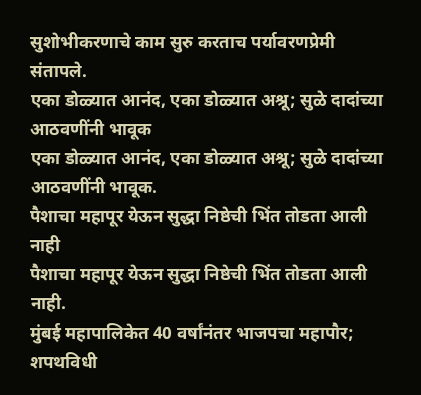सुशोभीकरणाचे काम सुरु करताच पर्यावरणप्रेमी संतापले.
एका डोळ्यात आनंद, एका डोळ्यात अश्रू; सुळे दादांच्या आठवणींनी भावूक
एका डोळ्यात आनंद, एका डोळ्यात अश्रू; सुळे दादांच्या आठवणींनी भावूक.
पैशाचा महापूर येऊन सुद्धा निष्ठेची भिंत तोडता आली नाही
पैशाचा महापूर येऊन सुद्धा निष्ठेची भिंत तोडता आली नाही.
मुंबई महापालिकेत 40 वर्षांनंतर भाजपचा महापौर; शपथविधी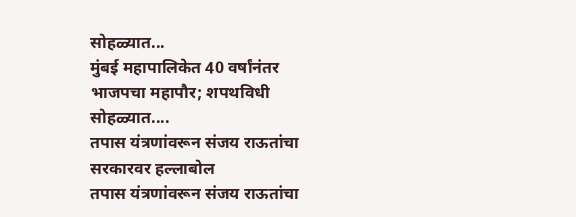सोहळ्यात...
मुंबई महापालिकेत 40 वर्षांनंतर भाजपचा महापौर; शपथविधी सोहळ्यात....
तपास यंत्रणांवरून संजय राऊतांचा सरकारवर हल्लाबोल
तपास यंत्रणांवरून संजय राऊतांचा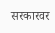सरकारवर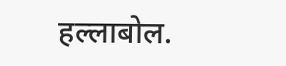हल्लाबोल.